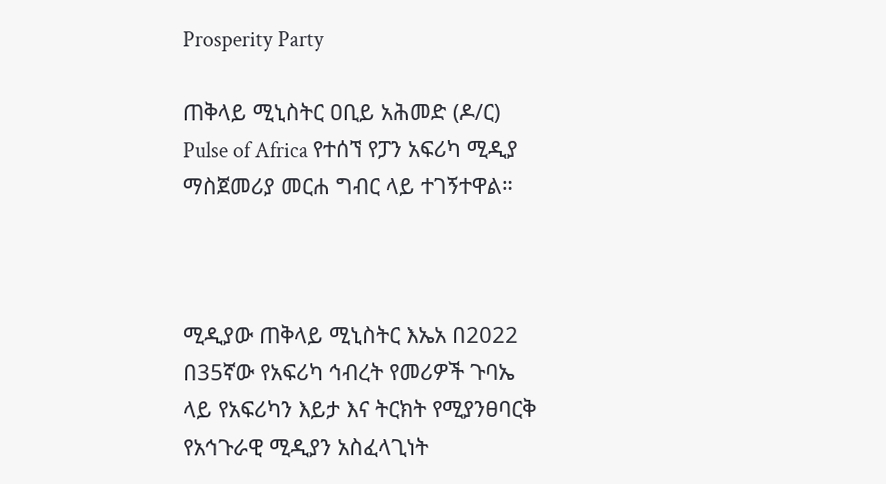Prosperity Party

ጠቅላይ ሚኒስትር ዐቢይ አሕመድ (ዶ/ር) Pulse of Africa የተሰኘ የፓን አፍሪካ ሚዲያ ማስጀመሪያ መርሐ ግብር ላይ ተገኝተዋል።



ሚዲያው ጠቅላይ ሚኒስትር እኤአ በ2022 በ35ኛው የአፍሪካ ኅብረት የመሪዎች ጉባኤ ላይ የአፍሪካን እይታ እና ትርክት የሚያንፀባርቅ የአኅጉራዊ ሚዲያን አስፈላጊነት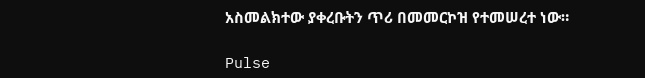አስመልክተው ያቀረቡትን ጥሪ በመመርኮዝ የተመሠረተ ነው።

Pulse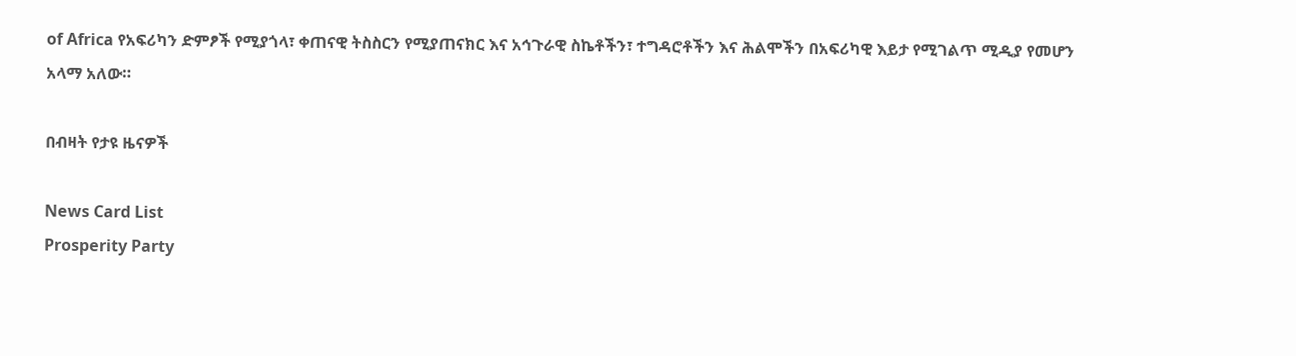of Africa የአፍሪካን ድምፆች የሚያጎላ፣ ቀጠናዊ ትስስርን የሚያጠናክር እና አኅጉራዊ ስኬቶችን፣ ተግዳሮቶችን እና ሕልሞችን በአፍሪካዊ እይታ የሚገልጥ ሚዲያ የመሆን አላማ አለው።

በብዛት የታዩ ዜናዎች

News Card List
Prosperity Party